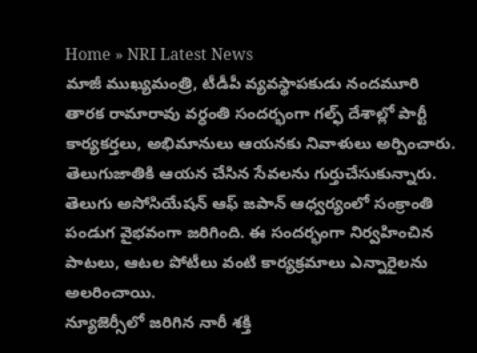Home » NRI Latest News
మాజీ ముఖ్యమంత్రి, టీడీపీ వ్యవస్థాపకుడు నందమూరి తారక రామారావు వర్ధంతి సందర్భంగా గల్ఫ్ దేశాల్లో పార్టీ కార్యకర్తలు, అభిమానులు ఆయనకు నివాళులు అర్పించారు. తెలుగుజాతికి ఆయన చేసిన సేవలను గుర్తుచేసుకున్నారు.
తెలుగు అసోసియేషన్ ఆఫ్ జపాన్ ఆధ్వర్యంలో సంక్రాంతి పండుగ వైభవంగా జరిగింది. ఈ సందర్భంగా నిర్వహించిన పాటలు, ఆటల పోటీలు వంటి కార్యక్రమాలు ఎన్నారైలను అలరించాయి.
న్యూజెర్సీలో జరిగిన నారీ శక్తి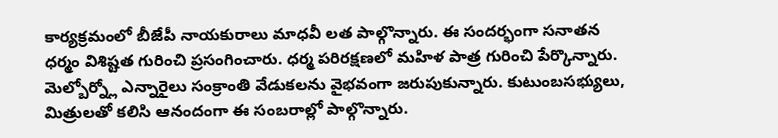కార్యక్రమంలో బీజేపీ నాయకురాలు మాధవీ లత పాల్గొన్నారు. ఈ సందర్భంగా సనాతన ధర్మం విశిష్టత గురించి ప్రసంగించారు. ధర్మ పరిరక్షణలో మహిళ పాత్ర గురించి పేర్కొన్నారు.
మెల్బోర్న్లో ఎన్నారైలు సంక్రాంతి వేడుకలను వైభవంగా జరుపుకున్నారు. కుటుంబసభ్యులు, మిత్రులతో కలిసి ఆనందంగా ఈ సంబరాల్లో పాల్గొన్నారు.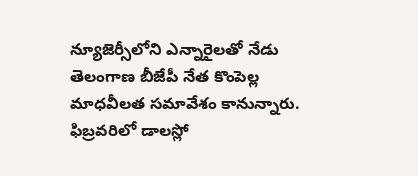న్యూజెర్సీలోని ఎన్నారైలతో నేడు తెలంగాణ బీజేపీ నేత కొంపెల్ల మాధవీలత సమావేశం కానున్నారు. ఫిబ్రవరిలో డాలస్లో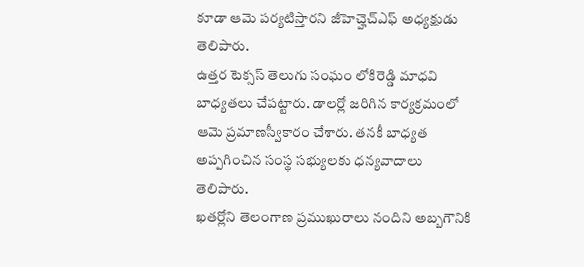కూడా ఆమె పర్యటిస్తారని జీహెచ్హెచ్ఎఫ్ అధ్యక్షుడు తెలిపారు.
ఉత్తర టెక్సస్ తెలుగు సంఘం లోకిరెడ్డి మాధవి బాధ్యతలు చేపట్టారు. డాలర్లో జరిగిన కార్యక్రమంలో ఆమె ప్రమాణస్వీకారం చేశారు. తనకీ బాధ్యత అప్పగించిన సంస్థ సభ్యులకు ధన్యవాదాలు తెలిపారు.
ఖతర్లోని తెలంగాణ ప్రముఖురాలు నందిని అబ్బగౌనికి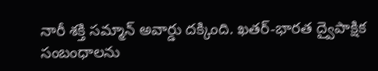నారీ శక్తి సమ్మాన్ అవార్డు దక్కింది. ఖతర్-భారత ద్వైపాక్షిక సంబంధాలను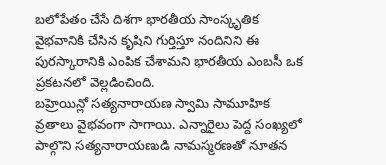బలోపేతం చేసే దిశగా భారతీయ సాంస్కృతిక వైభవానికి చేసిన కృషిని గుర్తిస్తూ నందినిని ఈ పురస్కారానికి ఎంపిక చేశామని భారతీయ ఎంబసీ ఒక ప్రకటనలో వెల్లడించింది.
బహ్రెయిన్లో సత్యనారాయణ స్వామి సామూహిక వ్రతాలు వైభవంగా సాగాయి. ఎన్నారైలు పెద్ద సంఖ్యలో పాల్గొని సత్యనారాయణుడి నామస్మరణతో నూతన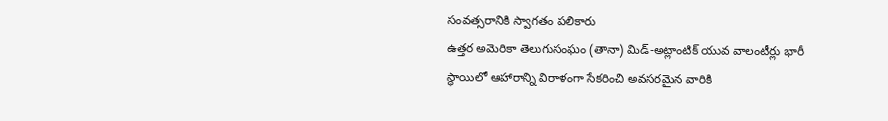సంవత్సరానికి స్వాగతం పలికారు
ఉత్తర అమెరికా తెలుగుసంఘం (తానా) మిడ్-అట్లాంటిక్ యువ వాలంటీర్లు భారీ స్థాయిలో ఆహారాన్ని విరాళంగా సేకరించి అవసరమైన వారికి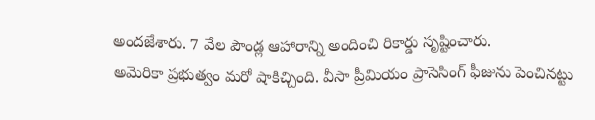అందజేశారు. 7 వేల పౌండ్ల ఆహారాన్ని అందించి రికార్డు సృష్టించారు.
అమెరికా ప్రభుత్వం మరో షాకిచ్చింది. వీసా ప్రీమియం ప్రాసెసింగ్ ఫీజును పెంచినట్టు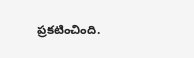ప్రకటించింది.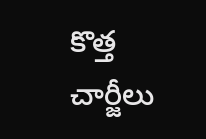కొత్త చార్జీలు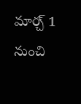మార్చ్ 1 నుంచి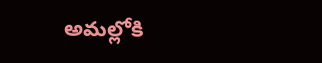అమల్లోకి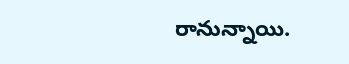రానున్నాయి.